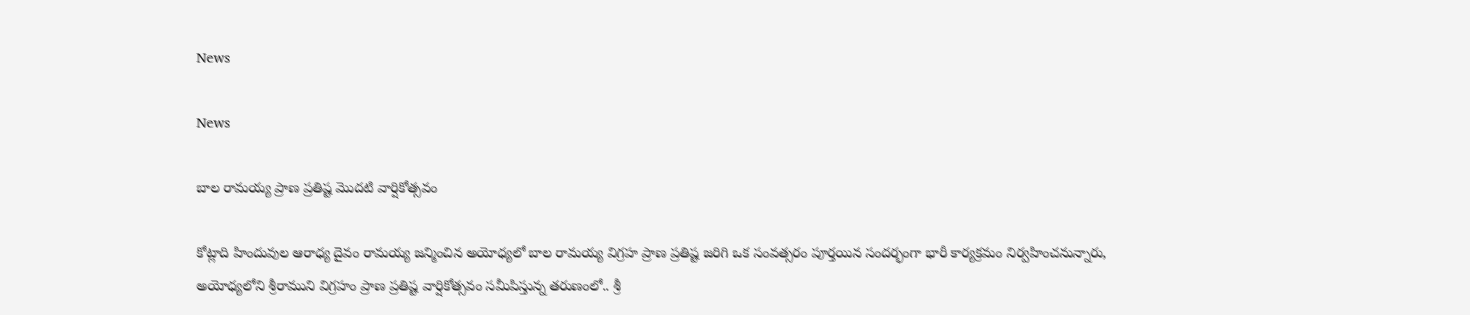News

News

బాల రామయ్య ప్రాణ ప్రతిష్ట మొదటి వార్షికోత్సవం

కోట్లాది హిందువుల ఆరాధ్య దైవం రామయ్య జన్మించిన అయోధ్యలో బాల రామయ్య విగ్రహ ప్రాణ ప్రతిష్ట జరిగి ఒక సంవత్సరం పూర్తయిన సందర్భంగా భారీ కార్యక్రమం నిర్వహించనున్నారు, అయోధ్యలోని శ్రీరాముని విగ్రహం ప్రాణ ప్రతిష్ట వార్షికోత్సవం సమీపిస్తున్న తరుణంలో.. శ్రీ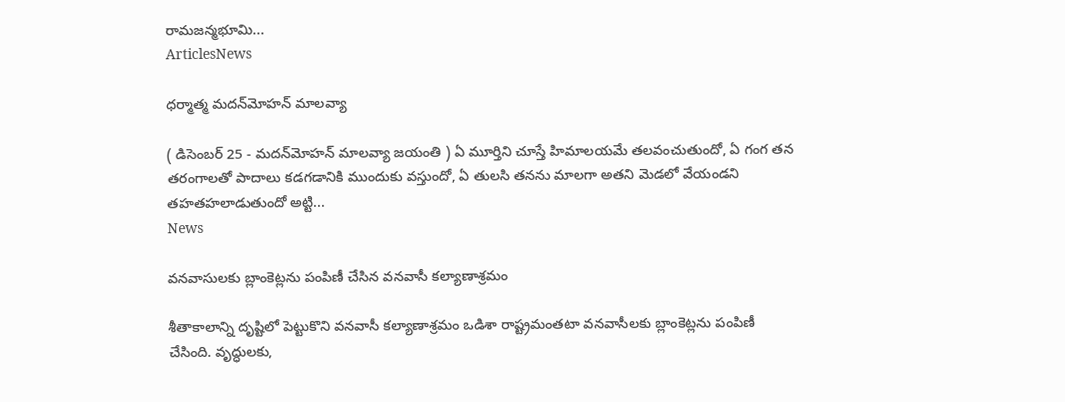రామజన్మభూమి...
ArticlesNews

ధర్మాత్మ‌ మదన్‌మోహన్‌ మాలవ్యా

( డిసెంబర్ 25 - మదన్‌మోహన్‌ మాలవ్యా జయంతి ) ఏ మూర్తిని చూస్తే హిమాలయమే తలవంచుతుందో, ఏ గంగ తన తరంగాలతో పాదాలు కడగడానికి ముందుకు వస్తుందో, ఏ తులసి తనను మాలగా అతని మెడలో వేయండని తహతహలాడుతుందో అట్టి...
News

వనవాసులకు బ్లాంకెట్లను పంపిణీ చేసిన వనవాసీ కల్యాణాశ్రమం

శీతాకాలాన్ని దృష్టిలో పెట్టుకొని వనవాసీ కల్యాణాశ్రమం ఒడిశా రాష్ట్రమంతటా వనవాసీలకు బ్లాంకెట్లను పంపిణీ చేసింది. వృద్ధులకు,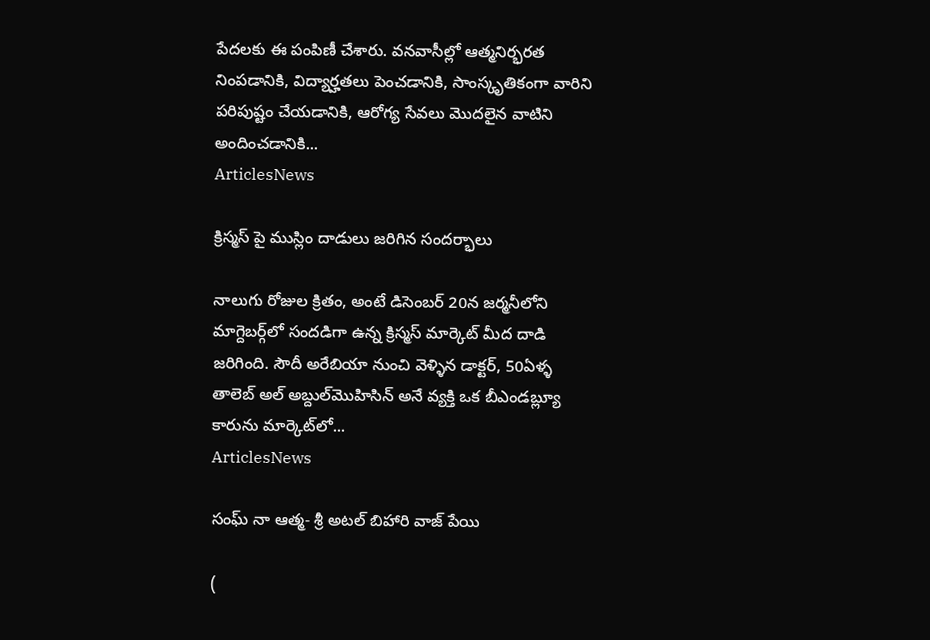పేదలకు ఈ పంపిణీ చేశారు. వనవాసీల్లో ఆత్మనిర్భరత నింపడానికి, విద్యార్హతలు పెంచడానికి, సాంస్కృతికంగా వారిని పరిపుష్టం చేయడానికి, ఆరోగ్య సేవలు మొదలైన వాటిని అందించడానికి...
ArticlesNews

క్రిస్మస్ పై ముస్లిం దాడులు జరిగిన సందర్భాలు

నాలుగు రోజుల క్రితం, అంటే డిసెంబర్ 20న జర్మనీలోని మాగ్దెబర్గ్‌లో సందడిగా ఉన్న క్రిస్మస్ మార్కెట్ మీద దాడి జరిగింది. సౌదీ అరేబియా నుంచి వెళ్ళిన డాక్టర్, 50ఏళ్ళ తాలెబ్ అల్ అబ్దుల్‌మొహిసిన్ అనే వ్యక్తి ఒక బీఎండబ్ల్యూ కారును మార్కెట్‌లో...
ArticlesNews

సంఘ్ నా ఆత్మ- శ్రీ అటల్ బిహారి వాజ్ పేయి

(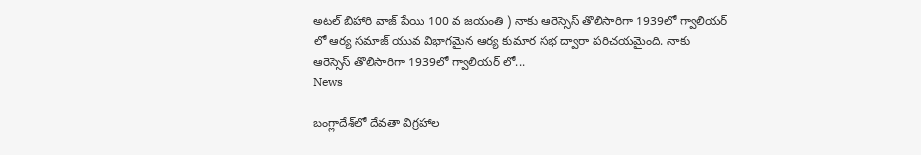అటల్ బిహారి వాజ్ పేయి 100 వ జయంతి ) నాకు ఆరెస్సెస్ తొలిసారిగా 1939లో గ్వాలియర్ లో ఆర్య సమాజ్ యువ విభాగమైన ఆర్య కుమార సభ ద్వారా పరిచయమైంది. నాకు ఆరెస్సెస్ తొలిసారిగా 1939లో గ్వాలియర్ లో...
News

బంగ్లాదేశ్‌లో దేవతా విగ్రహాల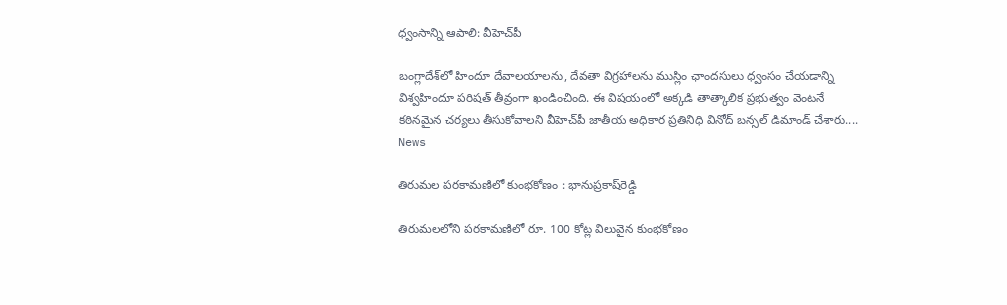ధ్వంసాన్ని ఆపాలి: వీహెచ్‌పీ

బంగ్లాదేశ్‌లో హిందూ దేవాలయాలను, దేవతా విగ్రహాలను ముస్లిం ఛాందసులు ధ్వంసం చేయడాన్ని విశ్వహిందూ పరిషత్ తీవ్రంగా ఖండించింది. ఈ విషయంలో అక్కడి తాత్కాలిక ప్రభుత్వం వెంటనే కఠినమైన చర్యలు తీసుకోవాలని వీహెచ్‌పీ జాతీయ అధికార ప్రతినిధి వినోద్ బన్సల్ డిమాండ్ చేశారు....
News

తిరుమల పరకామణిలో కుంభకోణం : భానుప్రకాష్‌రెడ్డి

తిరుమలలోని పరకామణిలో రూ. 100 కోట్ల విలువైన కుంభకోణం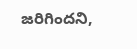జరిగిందని,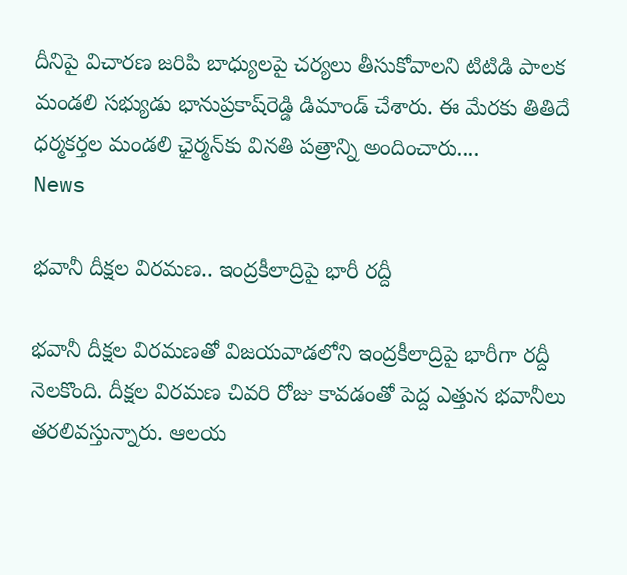దీనిపై విచారణ జరిపి బాధ్యులపై చర్యలు తీసుకోవాలని టిటిడి పాలక మండలి సభ్యుడు భానుప్రకాష్‌రెడ్డి డిమాండ్‌ చేశారు. ఈ మేరకు తితిదే ధర్మకర్తల మండలి ఛైర్మన్‌కు వినతి పత్రాన్ని అందించారు....
News

భవానీ దీక్షల విరమణ.. ఇంద్రకీలాద్రిపై భారీ రద్దీ

భవానీ దీక్షల విరమణతో విజయవాడలోని ఇంద్రకీలాద్రిపై భారీగా రద్దీ నెలకొంది. దీక్షల విరమణ చివరి రోజు కావడంతో పెద్ద ఎత్తున భవానీలు తరలివస్తున్నారు. ఆలయ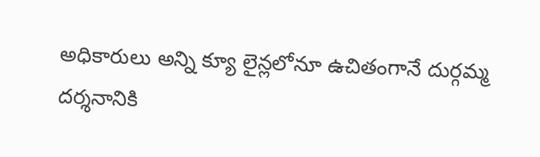అధికారులు అన్ని క్యూ లైన్లలోనూ ఉచితంగానే దుర్గమ్మ దర్శనానికి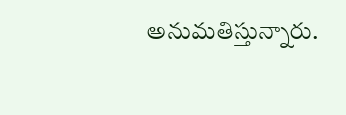అనుమతిస్తున్నారు.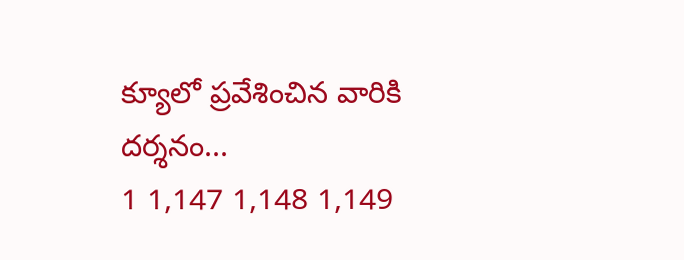క్యూలో ప్రవేశించిన వారికి దర్శనం...
1 1,147 1,148 1,149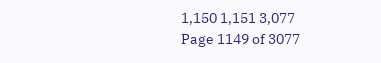1,150 1,151 3,077
Page 1149 of 3077